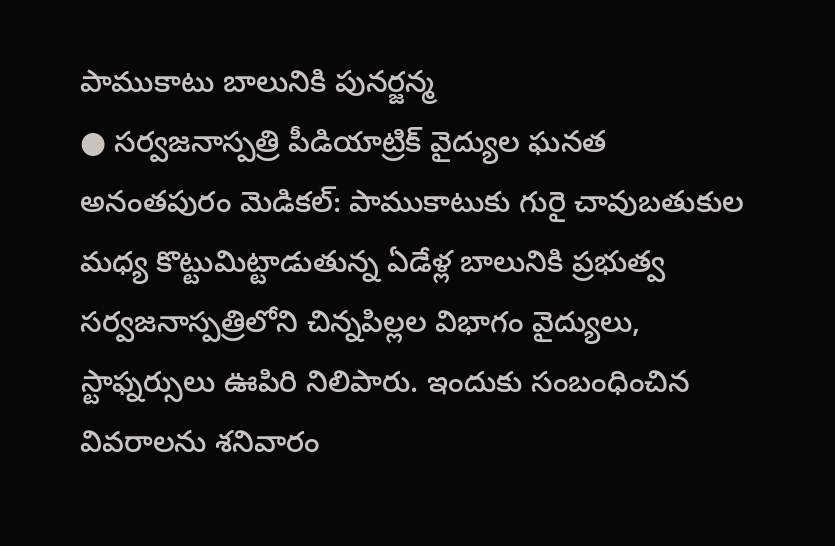పాముకాటు బాలునికి పునర్జన్మ
● సర్వజనాస్పత్రి పీడియాట్రిక్ వైద్యుల ఘనత
అనంతపురం మెడికల్: పాముకాటుకు గురై చావుబతుకుల మధ్య కొట్టుమిట్టాడుతున్న ఏడేళ్ల బాలునికి ప్రభుత్వ సర్వజనాస్పత్రిలోని చిన్నపిల్లల విభాగం వైద్యులు, స్టాఫ్నర్సులు ఊపిరి నిలిపారు. ఇందుకు సంబంధించిన వివరాలను శనివారం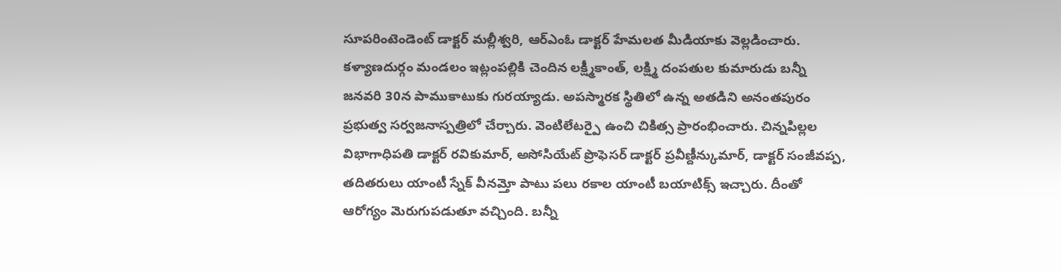సూపరింటెండెంట్ డాక్టర్ మల్లీశ్వరి, ఆర్ఎంఓ డాక్టర్ హేమలత మీడియాకు వెల్లడించారు. కళ్యాణదుర్గం మండలం ఇట్లంపల్లికి చెందిన లక్ష్మీకాంత్, లక్ష్మి దంపతుల కుమారుడు బన్నీ జనవరి 30న పాముకాటుకు గురయ్యాడు. అపస్మారక స్థితిలో ఉన్న అతడిని అనంతపురం ప్రభుత్వ సర్వజనాస్పత్రిలో చేర్చారు. వెంటిలేటర్పై ఉంచి చికిత్స ప్రారంభించారు. చిన్నపిల్లల విభాగాధిపతి డాక్టర్ రవికుమార్, అసోసియేట్ ప్రొఫెసర్ డాక్టర్ ప్రవీణ్దీన్కుమార్, డాక్టర్ సంజీవప్ప, తదితరులు యాంటీ స్నేక్ వీనమ్తో పాటు పలు రకాల యాంటీ బయాటిక్స్ ఇచ్చారు. దీంతో ఆరోగ్యం మెరుగుపడుతూ వచ్చింది. బన్నీ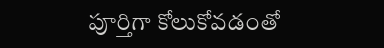పూర్తిగా కోలుకోవడంతో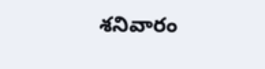శనివారం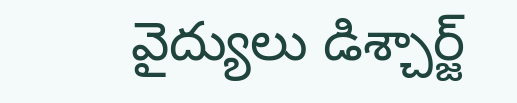వైద్యులు డిశ్చార్జ్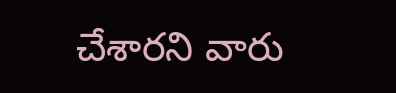చేశారని వారు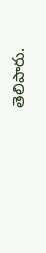తెలిపారు.